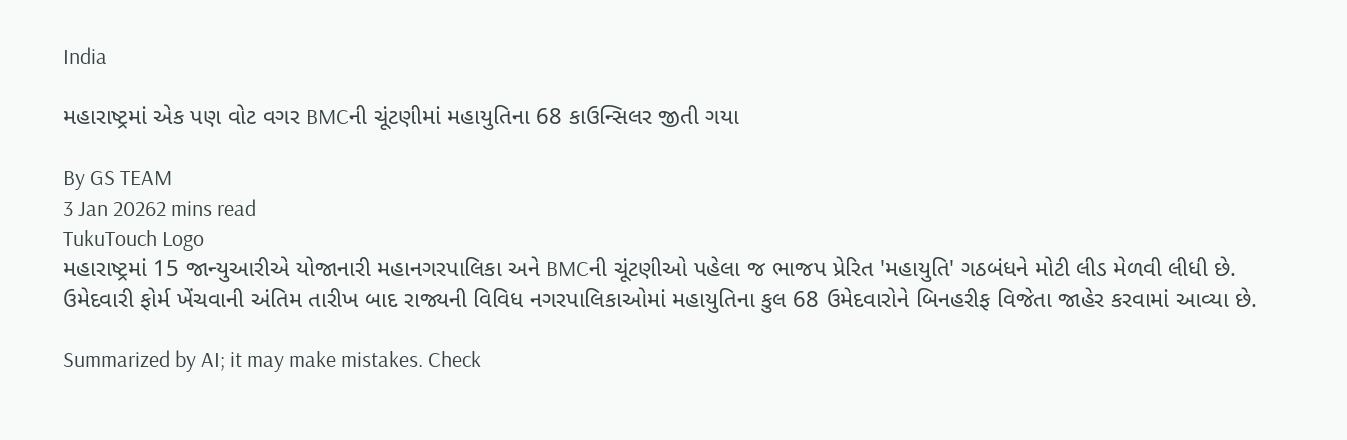India

મહારાષ્ટ્રમાં એક પણ વોટ વગર BMCની ચૂંટણીમાં મહાયુતિના 68 કાઉન્સિલર જીતી ગયા

By GS TEAM
3 Jan 20262 mins read
TukuTouch Logo
મહારાષ્ટ્રમાં 15 જાન્યુઆરીએ યોજાનારી મહાનગરપાલિકા અને BMCની ચૂંટણીઓ પહેલા જ ભાજપ પ્રેરિત 'મહાયુતિ' ગઠબંધને મોટી લીડ મેળવી લીધી છે. ઉમેદવારી ફોર્મ ખેંચવાની અંતિમ તારીખ બાદ રાજ્યની વિવિધ નગરપાલિકાઓમાં મહાયુતિના કુલ 68 ઉમેદવારોને બિનહરીફ વિજેતા જાહેર કરવામાં આવ્યા છે.

Summarized by AI; it may make mistakes. Check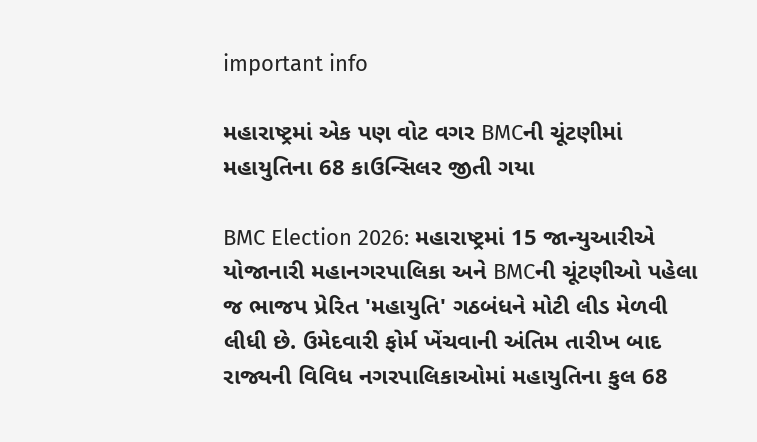important info

મહારાષ્ટ્રમાં એક પણ વોટ વગર BMCની ચૂંટણીમાં મહાયુતિના 68 કાઉન્સિલર જીતી ગયા

BMC Election 2026: મહારાષ્ટ્રમાં 15 જાન્યુઆરીએ યોજાનારી મહાનગરપાલિકા અને BMCની ચૂંટણીઓ પહેલા જ ભાજપ પ્રેરિત 'મહાયુતિ' ગઠબંધને મોટી લીડ મેળવી લીધી છે. ઉમેદવારી ફોર્મ ખેંચવાની અંતિમ તારીખ બાદ રાજ્યની વિવિધ નગરપાલિકાઓમાં મહાયુતિના કુલ 68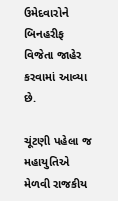ઉમેદવારોને બિનહરીફ વિજેતા જાહેર કરવામાં આવ્યા છે.

ચૂંટણી પહેલા જ મહાયુતિએ મેળવી રાજકીય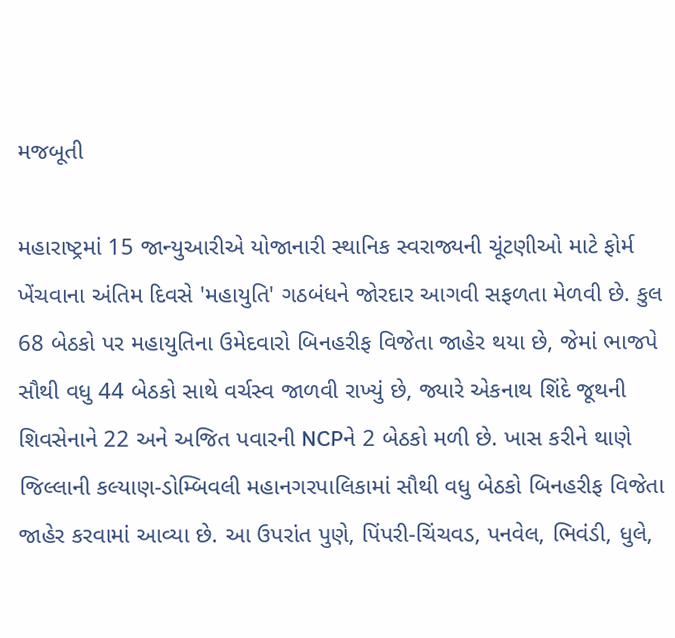મજબૂતી

મહારાષ્ટ્રમાં 15 જાન્યુઆરીએ યોજાનારી સ્થાનિક સ્વરાજ્યની ચૂંટણીઓ માટે ફોર્મ ખેંચવાના અંતિમ દિવસે 'મહાયુતિ' ગઠબંધને જોરદાર આગવી સફળતા મેળવી છે. કુલ 68 બેઠકો પર મહાયુતિના ઉમેદવારો બિનહરીફ વિજેતા જાહેર થયા છે, જેમાં ભાજપે સૌથી વધુ 44 બેઠકો સાથે વર્ચસ્વ જાળવી રાખ્યું છે, જ્યારે એકનાથ શિંદે જૂથની શિવસેનાને 22 અને અજિત પવારની NCPને 2 બેઠકો મળી છે. ખાસ કરીને થાણે જિલ્લાની કલ્યાણ-ડોમ્બિવલી મહાનગરપાલિકામાં સૌથી વધુ બેઠકો બિનહરીફ વિજેતા જાહેર કરવામાં આવ્યા છે. આ ઉપરાંત પુણે, પિંપરી-ચિંચવડ, પનવેલ, ભિવંડી, ધુલે,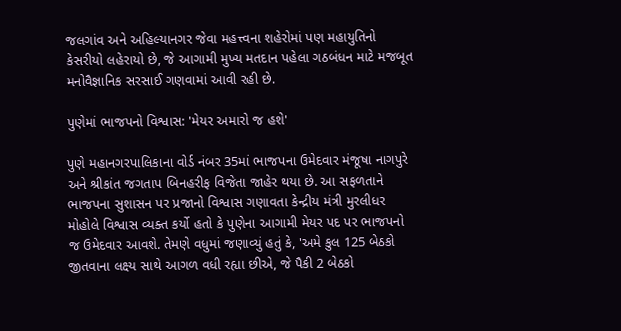જલગાંવ અને અહિલ્યાનગર જેવા મહત્ત્વના શહેરોમાં પણ મહાયુતિનો કેસરીયો લહેરાયો છે, જે આગામી મુખ્ય મતદાન પહેલા ગઠબંધન માટે મજબૂત મનોવૈજ્ઞાનિક સરસાઈ ગણવામાં આવી રહી છે.

પુણેમાં ભાજપનો વિશ્વાસ: 'મેયર અમારો જ હશે'

પુણે મહાનગરપાલિકાના વોર્ડ નંબર 35માં ભાજપના ઉમેદવાર મંજૂષા નાગપુરે અને શ્રીકાંત જગતાપ બિનહરીફ વિજેતા જાહેર થયા છે. આ સફળતાને ભાજપના સુશાસન પર પ્રજાનો વિશ્વાસ ગણાવતા કેન્દ્રીય મંત્રી મુરલીધર મોહોલે વિશ્વાસ વ્યક્ત કર્યો હતો કે પુણેના આગામી મેયર પદ પર ભાજપનો જ ઉમેદવાર આવશે. તેમણે વધુમાં જણાવ્યું હતું કે, 'અમે કુલ 125 બેઠકો જીતવાના લક્ષ્ય સાથે આગળ વધી રહ્યા છીએ, જે પૈકી 2 બેઠકો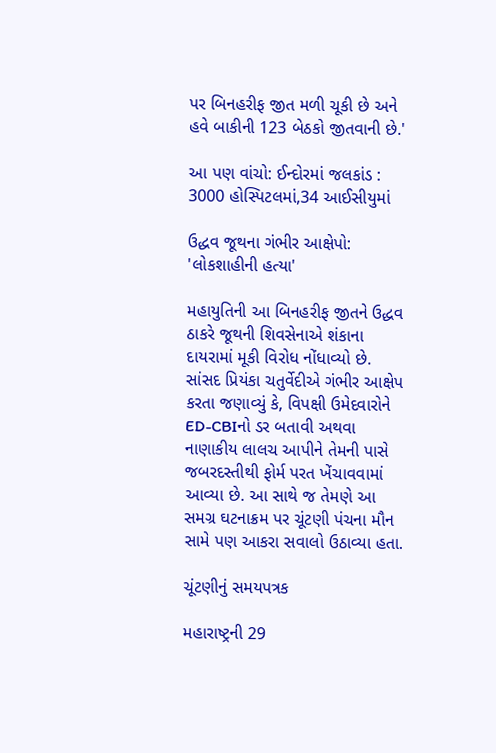પર બિનહરીફ જીત મળી ચૂકી છે અને હવે બાકીની 123 બેઠકો જીતવાની છે.'

આ પણ વાંચો: ઈન્દોરમાં જલકાંડ : 3000 હોસ્પિટલમાં,34 આઈસીયુમાં

ઉદ્ધવ જૂથના ગંભીર આક્ષેપો: 'લોકશાહીની હત્યા'

મહાયુતિની આ બિનહરીફ જીતને ઉદ્ધવ ઠાકરે જૂથની શિવસેનાએ શંકાના દાયરામાં મૂકી વિરોધ નોંધાવ્યો છે. સાંસદ પ્રિયંકા ચતુર્વેદીએ ગંભીર આક્ષેપ કરતા જણાવ્યું કે, વિપક્ષી ઉમેદવારોને ED-CBIનો ડર બતાવી અથવા નાણાકીય લાલચ આપીને તેમની પાસે જબરદસ્તીથી ફોર્મ પરત ખેંચાવવામાં આવ્યા છે. આ સાથે જ તેમણે આ સમગ્ર ઘટનાક્રમ પર ચૂંટણી પંચના મૌન સામે પણ આકરા સવાલો ઉઠાવ્યા હતા.

ચૂંટણીનું સમયપત્રક

મહારાષ્ટ્રની 29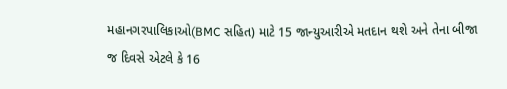મહાનગરપાલિકાઓ(BMC સહિત) માટે 15 જાન્યુઆરીએ મતદાન થશે અને તેના બીજા જ દિવસે એટલે કે 16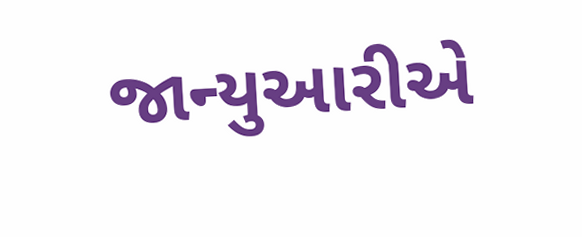જાન્યુઆરીએ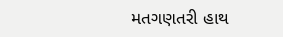મતગણતરી હાથ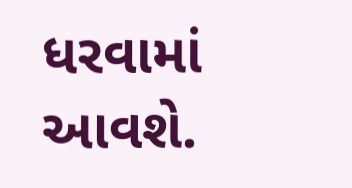ધરવામાં આવશે.